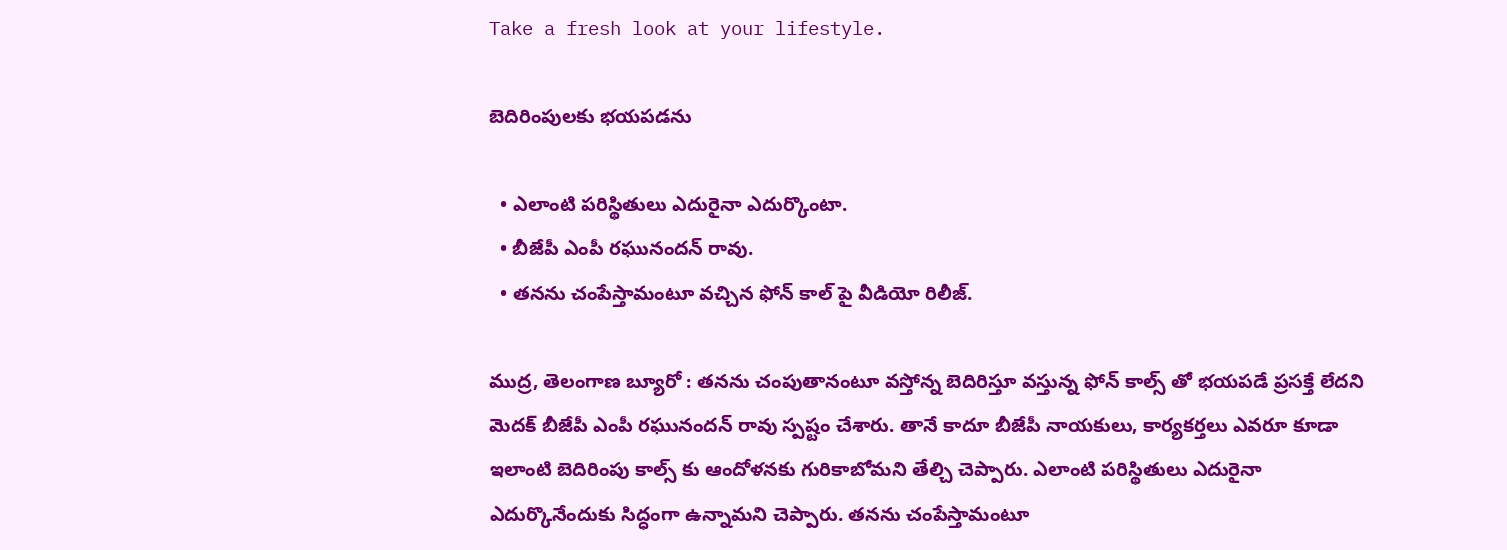Take a fresh look at your lifestyle.

బెదిరింపులకు భయపడను

  • ఎలాంటి పరిస్థితులు ఎదురైనా ఎదుర్కొంటా.
  • బీజేపీ ఎంపీ రఘునందన్ రావు.
  • తనను చంపేస్తామంటూ వచ్చిన ఫోన్ కాల్ పై వీడియో రిలీజ్.

ముద్ర, తెలంగాణ బ్యూరో : తనను చంపుతానంటూ వస్తోన్న బెదిరిస్తూ వస్తున్న ఫోన్ కాల్స్ తో భయపడే ప్రసక్తే లేదని మెదక్ బీజేపీ ఎంపీ రఘునందన్ రావు స్పష్టం చేశారు. తానే కాదూ బీజేపీ నాయకులు, కార్యకర్తలు ఎవరూ కూడా ఇలాంటి బెదిరింపు కాల్స్ కు ఆందోళనకు గురికాబోమని తేల్చి చెప్పారు. ఎలాంటి పరిస్థితులు ఎదురైనా ఎదుర్కొనేందుకు సిద్ధంగా ఉన్నామని చెప్పారు. తనను చంపేస్తామంటూ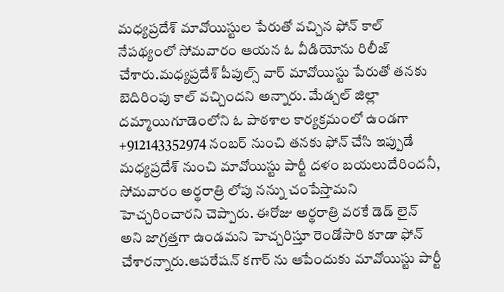మధ్యప్రదేశ్ మావోయిస్టుల పేరుతో వచ్చిన ఫోన్ కాల్ నేపథ్యంలో సోమవారం ఆయన ఓ వీడియోను రిలీజ్ చేశారు.మధ్యప్రదేశ్ పీపుల్స్ వార్ మావోయిస్టు పేరుతో తనకు బెదిరింపు కాల్ వచ్చిందని అన్నారు. మేడ్చల్ జిల్లా దమ్మాయిగూడెంలోని ఓ పాఠశాల కార్యక్రమంలో ఉండగా +912143352974 నంబర్ నుంచి తనకు ఫోన్ చేసి ఇప్పుడే మధ్యప్రదేశ్ నుంచి మావోయిస్టు పార్టీ దళం బయలుదేరిందనీ, సోమవారం అర్థరాత్రి లోపు నన్ను చంపేస్తామని హెచ్చరించారని చెప్పారు. ఈరోజు అర్థరాత్రి వరకే డెడ్ లైన్ అని జాగ్రత్తగా ఉండమని హెచ్చరిస్తూ రెండోసారి కూడా ఫోన్ చేశారన్నారు.ఆపరేషన్ కగార్ ను ఆపేందుకు మావోయిస్టు పార్టీ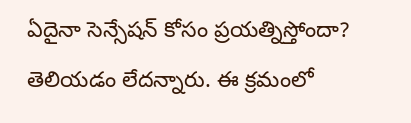ఏదైనా సెన్సేషన్ కోసం ప్రయత్నిస్తోందా? తెలియడం లేదన్నారు. ఈ క్రమంలో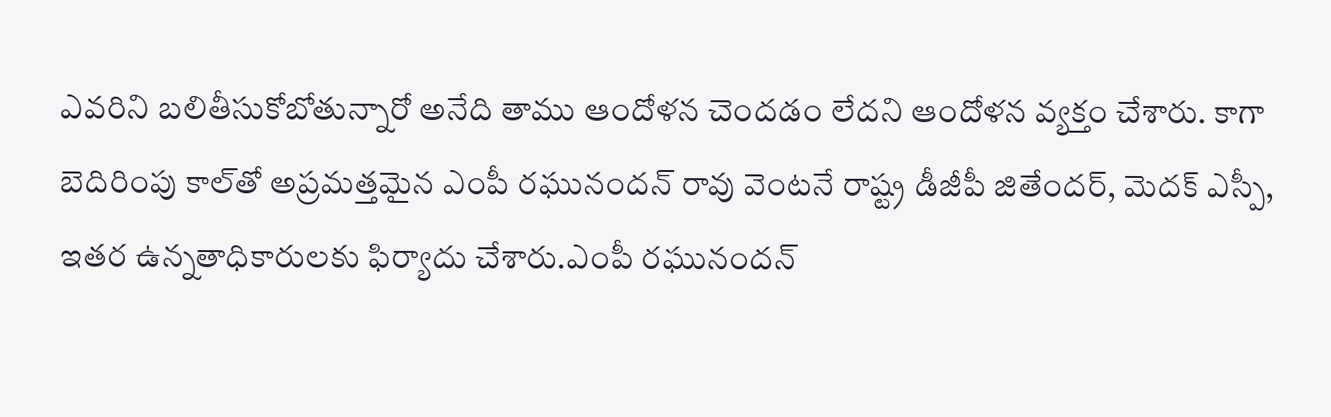ఎవరిని బలితీసుకోబోతున్నారో అనేది తాము ఆందోళన చెందడం లేదని ఆందోళన వ్యక్తం చేశారు. కాగా బెదిరింపు కాల్‌తో అప్రమత్తమైన ఎంపీ రఘునందన్‌ రావు వెంటనే రాష్ట్ర డీజీపీ జితేందర్, మెదక్ ఎస్పీ, ఇతర ఉన్నతాధికారులకు ఫిర్యాదు చేశారు.ఎంపీ రఘునందన్‌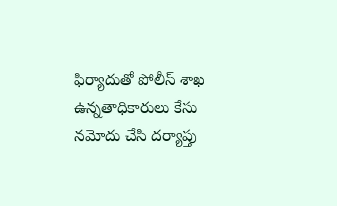ఫిర్యాదుతో పోలీస్‌ శాఖ ఉన్నతాధికారులు కేసు నమోదు చేసి దర్యాప్తు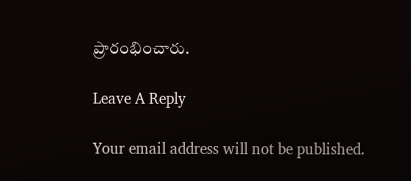ప్రారంభించారు.

Leave A Reply

Your email address will not be published.